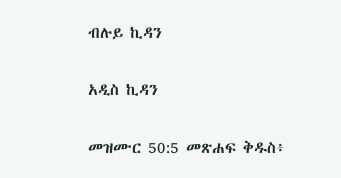ብሉይ ኪዳን

አዲስ ኪዳን

መዝሙር 50:5 መጽሐፍ ቅዱስ፥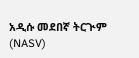አዲሱ መደበኛ ትርጒም (NASV)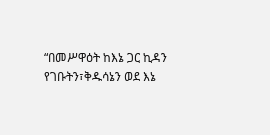“በመሥዋዕት ከእኔ ጋር ኪዳን የገቡትን፣ቅዱሳኔን ወደ እኔ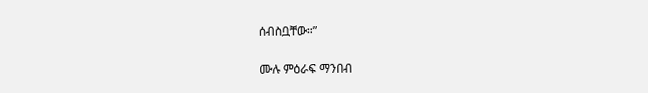ሰብስቧቸው።”

ሙሉ ምዕራፍ ማንበብ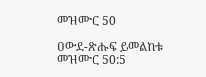መዝሙር 50

ዐውደ-ጽሑፍ ይመልከቱ መዝሙር 50:5